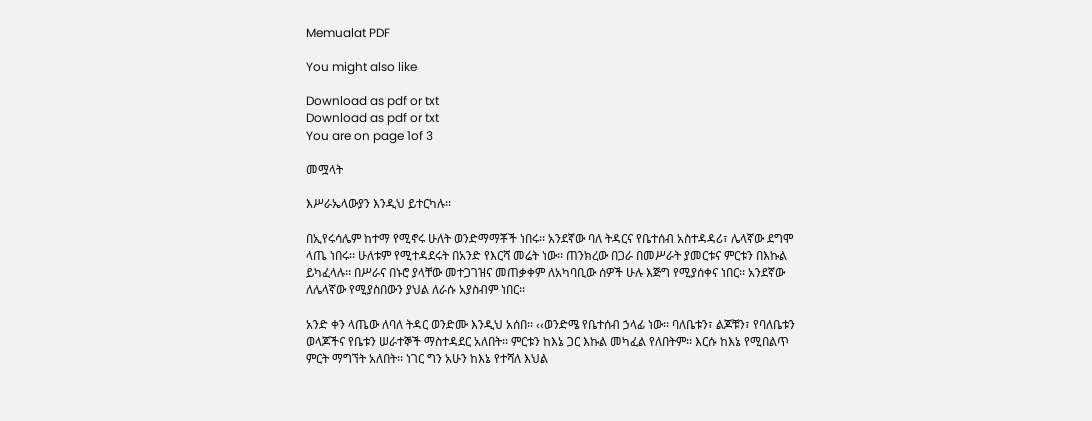Memualat PDF

You might also like

Download as pdf or txt
Download as pdf or txt
You are on page 1of 3

መሟላት

እሥራኤላውያን እንዲህ ይተርካሉ፡፡

በኢየሩሳሌም ከተማ የሚኖሩ ሁለት ወንድማማቾች ነበሩ፡፡ አንደኛው ባለ ትዳርና የቤተሰብ አስተዳዳሪ፣ ሌላኛው ደግሞ
ላጤ ነበሩ፡፡ ሁለቱም የሚተዳደሩት በአንድ የእርሻ መሬት ነው፡፡ ጠንክረው በጋራ በመሥራት ያመርቱና ምርቱን በእኩል
ይካፈላሉ፡፡ በሥራና በኑሮ ያላቸው መተጋገዝና መጠቃቀም ለአካባቢው ሰዎች ሁሉ እጅግ የሚያሰቀና ነበር፡፡ አንደኛው
ለሌላኛው የሚያስበውን ያህል ለራሱ አያስብም ነበር፡፡

አንድ ቀን ላጤው ለባለ ትዳር ወንድሙ እንዲህ አሰበ፡፡ ‹‹ወንድሜ የቤተሰብ ኃላፊ ነው፡፡ ባለቤቱን፣ ልጆቹን፣ የባለቤቱን
ወላጆችና የቤቱን ሠራተኞች ማስተዳደር አለበት፡፡ ምርቱን ከእኔ ጋር እኩል መካፈል የለበትም፡፡ እርሱ ከእኔ የሚበልጥ
ምርት ማግኘት አለበት፡፡ ነገር ግን አሁን ከእኔ የተሻለ እህል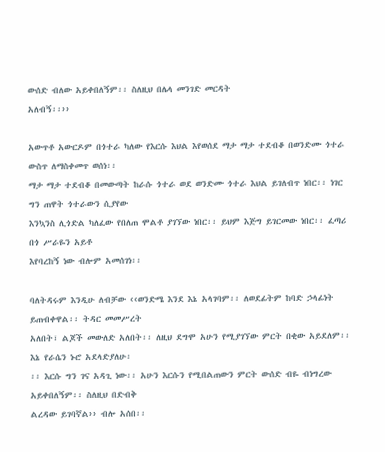ውሰድ ብለው አይቀበለኝም፡፡ ስለዚህ በሌላ መንገድ መርዳት
አለብኝ፡፡››

አውጥቶ አውርዶም በጎተራ ካለው የእርሱ እህል እየወሰደ ማታ ማታ ተደብቆ በወንድሙ ጎተራ ውስጥ ለማስቀመጥ ወሰነ፡፡
ማታ ማታ ተደብቆ በመውጣት ከራሱ ጎተራ ወደ ወንድሙ ጎተራ እህል ይገለብጥ ነበር፡፡ ነገር ግን ጠዋት ጎተራውን ሲያየው
እንኳንስ ሊጎድል ካለፈው የበለጠ ሞልቶ ያገኘው ነበር፡፡ ይህም እጅግ ይገርመው ነበር፡፡ ፈጣሪ በጎ ሥራዬን አይቶ
እየባረከኝ ነው ብሎም አመሰገነ፡፡

ባለትዳሩም እንዲሁ ለብቻው ‹‹ወንድሜ እንደ እኔ አላገባም፡፡ ለወደፊትም ከባድ ኃላፊነት ይጠብቀዋል፡፡ ትዳር መመሥረት
አለበት፣ ልጆች መውለድ አለበት፡፡ ለዚህ ደግሞ አሁን የሚያገኘው ምርት በቂው አይደለም፡፡ እኔ የራሴን ኑሮ አደላድያለሁ፡
፡፡ እርሱ ግን ገና አዳጊ ነው፡፡ አሁን እርሱን የሚበልጠውን ምርት ውሰድ ብዬ ብነግረው አይቀበለኝም፡፡ ስለዚህ በድብቅ
ልረዳው ይገባኛል›› ብሎ አሰበ፡፡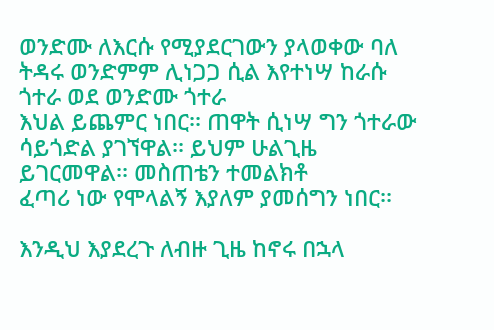ወንድሙ ለእርሱ የሚያደርገውን ያላወቀው ባለ ትዳሩ ወንድምም ሊነጋጋ ሲል እየተነሣ ከራሱ ጎተራ ወደ ወንድሙ ጎተራ
እህል ይጨምር ነበር፡፡ ጠዋት ሲነሣ ግን ጎተራው ሳይጎድል ያገኘዋል፡፡ ይህም ሁልጊዜ ይገርመዋል፡፡ መስጠቴን ተመልክቶ
ፈጣሪ ነው የሞላልኝ እያለም ያመሰግን ነበር፡፡

እንዲህ እያደረጉ ለብዙ ጊዜ ከኖሩ በኋላ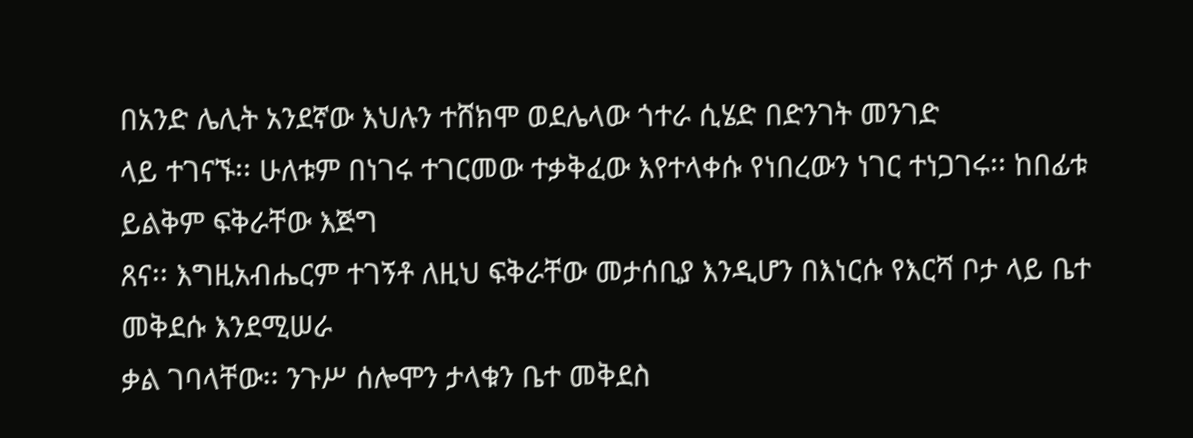በአንድ ሌሊት አንደኛው እህሉን ተሸክሞ ወደሌላው ጎተራ ሲሄድ በድንገት መንገድ
ላይ ተገናኙ፡፡ ሁለቱም በነገሩ ተገርመው ተቃቅፈው እየተላቀሱ የነበረውን ነገር ተነጋገሩ፡፡ ከበፊቱ ይልቅም ፍቅራቸው እጅግ
ጸና፡፡ እግዚአብሔርም ተገኝቶ ለዚህ ፍቅራቸው መታሰቢያ እንዲሆን በእነርሱ የእርሻ ቦታ ላይ ቤተ መቅደሱ እንደሚሠራ
ቃል ገባላቸው፡፡ ንጉሥ ሰሎሞን ታላቁን ቤተ መቅደስ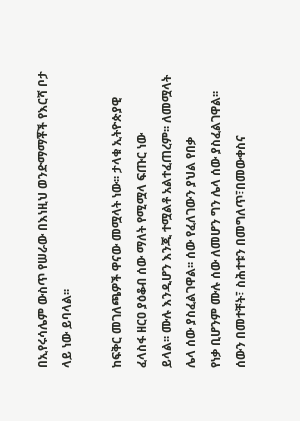በኢየሩሳሌም ውስጥ የሠራው በእነዚህ ወንድማማቾች የእርሻ ቦታ
ላይ ነው ይባላል፡፡

ከፍቅር መገለጫዎች ዋናው መሟላት ነው፡፡ ታላቁ ኢትዮጵያዊ ፈላስፋ ዘርዐ ያዕቆብ ሰው ማለት የሚሟላ ፍጡር ነው
ይላል፡፡ ሙሉ እንዲሆን እንጂ ተሟልቶ አልተፈጠረም፡፡ ለመሟላት ሌላ ሰው ያስፈልገዋል፡፡ ሰው የፈለገውን ያህል የበቃ
የነቃ ቢሆንም ሙሉ ሰው ለመሆን ግን ሌላ ሰው ያስፈልገዋል፡፡ ሰውን በመተቸት፣ ስሕተቱን በመግለጥ፣በመውቀስና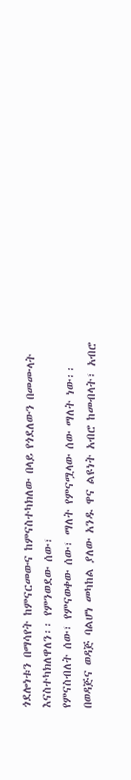ጎደሎነቱን በማሳየት ከምናርመውና ከምናስተካክለው በላይ የጎደለውን በመሙላት እናስተካክለዋለን፡፡ የምንወደው ሰው፣
የምናስብለት ሰው፣ የምናወቀው ሰው፣ ማለት የምናሟላው ሰው ማለት ነው፡፡
በወዳጅና ወዳጅ ባልሆነ መካከል ያለው አንዱ ዋና ልዩነት አብሮ ከመብላት፣ አብሮ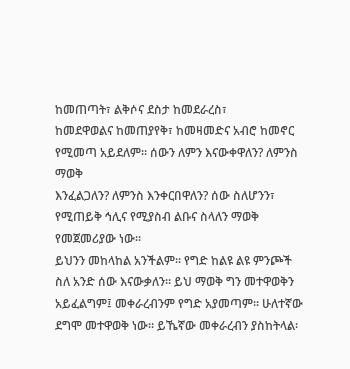ከመጠጣት፣ ልቅሶና ደስታ ከመደራረስ፣
ከመደዋወልና ከመጠያየቅ፣ ከመዛመድና አብሮ ከመኖር የሚመጣ አይደለም፡፡ ሰውን ለምን እናውቀዋለን? ለምንስ ማወቅ
እንፈልጋለን? ለምንስ እንቀርበዋለን? ሰው ስለሆንን፣ የሚጠይቅ ኅሊና የሚያስብ ልቡና ስላለን ማወቅ የመጀመሪያው ነው፡፡
ይህንን መከላከል አንችልም፡፡ የግድ ከልዩ ልዩ ምንጮች ስለ አንድ ሰው እናውቃለን፡፡ ይህ ማወቅ ግን መተዋወቅን
አይፈልግም፤ መቀራረብንም የግድ አያመጣም፡፡ ሁለተኛው ደግሞ መተዋወቅ ነው፡፡ ይኼኛው መቀራረብን ያስከትላል፡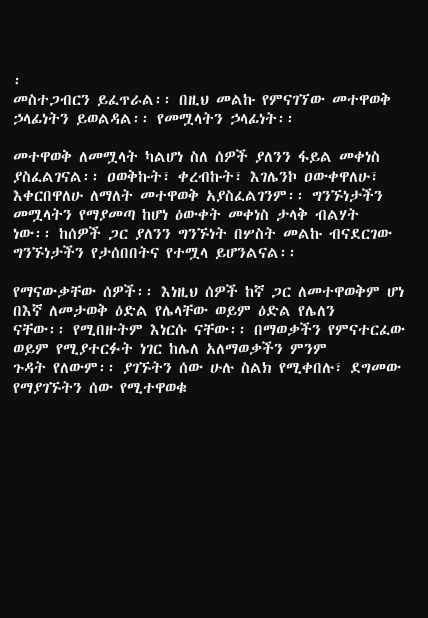፡
መስተጋብርን ይፈጥራል፡፡ በዚህ መልኩ የምናገኘው መተዋወቅ ኃላፊነትን ይወልዳል፡፡ የመሟላትን ኃላፊነት፡፡

መተዋወቅ ለመሟላት ካልሆነ ስለ ሰዎች ያለንን ፋይል መቀነስ ያስፈልገናል፡፡ ዐወቅኩት፣ ቀረብኩት፣ እገሌንኮ ዐውቀዋለሁ፣
እቀርበዋለሁ ለማለት መተዋወቅ አያስፈልገንም፡፡ ግንኙነታችን መሟላትን የማያመጣ ከሆነ ዕውቀት መቀነስ ታላቅ ብልሃት
ነው፡፡ ከሰዎች ጋር ያለንን ግንኙነት በሦስት መልኩ ብናደርገው ግንኙነታችን የታሰበበትና የተሟላ ይሆንልናል፡፡

የማናውቃቸው ሰዎች፡፡ እነዚህ ሰዎች ከኛ ጋር ለመተዋወቅም ሆነ በእኛ ለመታወቅ ዕድል የሌላቸው ወይም ዕድል የሌለን
ናቸው፡፡ የሚበዙትም እነርሱ ናቸው፡፡ በማወቃችን የምናተርፈው ወይም የሚያተርፉት ነገር ከሌለ አለማወቃችን ምንም
ጉዳት የለውም፡፡ ያገኙትን ሰው ሁሉ ስልክ የሚቀበሉ፣ ደግመው የማያገኙትን ሰው የሚተዋወቁ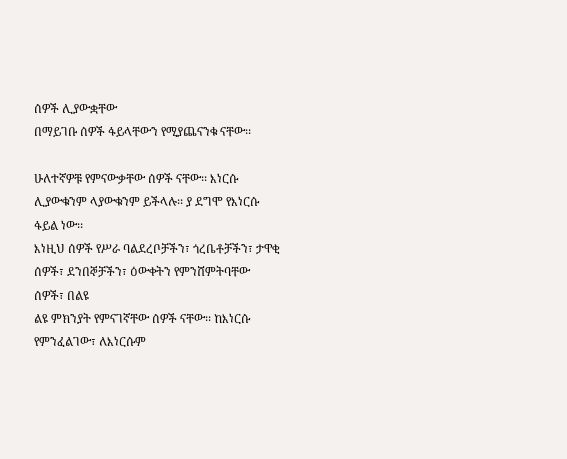ሰዎች ሊያውቋቸው
በማይገቡ ሰዎች ፋይላቸውን የሚያጨናንቁ ናቸው፡፡

ሁለተኛዎቹ የምናውቃቸው ሰዎች ናቸው፡፡ እነርሱ ሊያውቁንም ላያውቁንም ይችላሉ፡፡ ያ ደግሞ የእነርሱ ፋይል ነው፡፡
እነዚህ ሰዎች የሥራ ባልደረቦቻችን፣ ጎረቤቶቻችን፣ ታዋቂ ሰዎች፣ ደንበኞቻችን፣ ዕውቀትን የምንሸምትባቸው ሰዎች፣ በልዩ
ልዩ ምክንያት የምናገኛቸው ሰዎች ናቸው፡፡ ከእነርሱ የምንፈልገው፣ ለእነርሱም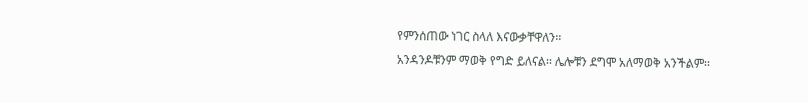የምንሰጠው ነገር ስላለ እናውቃቸዋለን፡፡
አንዳንዶቹንም ማወቅ የግድ ይለናል፡፡ ሌሎቹን ደግሞ አለማወቅ አንችልም፡፡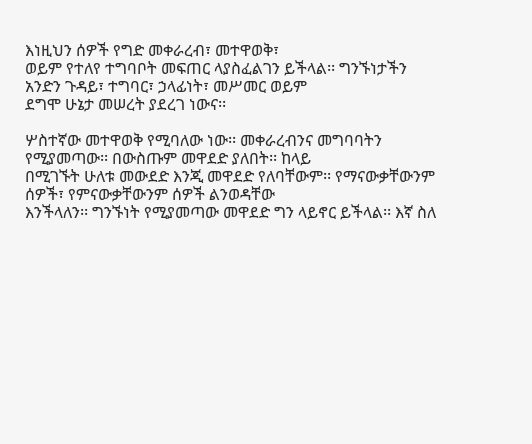እነዚህን ሰዎች የግድ መቀራረብ፣ መተዋወቅ፣
ወይም የተለየ ተግባቦት መፍጠር ላያስፈልገን ይችላል፡፡ ግንኙነታችን አንድን ጉዳይ፣ ተግባር፣ ኃላፊነት፣ መሥመር ወይም
ደግሞ ሁኔታ መሠረት ያደረገ ነውና፡፡

ሦስተኛው መተዋወቅ የሚባለው ነው፡፡ መቀራረብንና መግባባትን የሚያመጣው፡፡ በውስጡም መዋደድ ያለበት፡፡ ከላይ
በሚገኙት ሁለቱ መውደድ እንጂ መዋደድ የለባቸውም፡፡ የማናውቃቸውንም ሰዎች፣ የምናውቃቸውንም ሰዎች ልንወዳቸው
እንችላለን፡፡ ግንኙነት የሚያመጣው መዋደድ ግን ላይኖር ይችላል፡፡ እኛ ስለ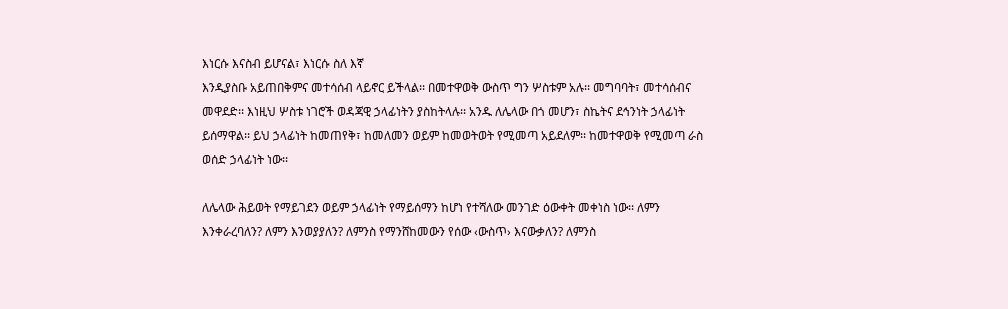እነርሱ እናስብ ይሆናል፣ እነርሱ ስለ እኛ
እንዲያስቡ አይጠበቅምና መተሳሰብ ላይኖር ይችላል፡፡ በመተዋወቅ ውስጥ ግን ሦስቱም አሉ፡፡ መግባባት፣ መተሳሰብና
መዋደድ፡፡ እነዚህ ሦስቱ ነገሮች ወዳጃዊ ኃላፊነትን ያስከትላሉ፡፡ አንዱ ለሌላው በጎ መሆን፣ ስኬትና ደኅንነት ኃላፊነት
ይሰማዋል፡፡ ይህ ኃላፊነት ከመጠየቅ፣ ከመለመን ወይም ከመወትወት የሚመጣ አይደለም፡፡ ከመተዋወቅ የሚመጣ ራስ
ወሰድ ኃላፊነት ነው፡፡

ለሌላው ሕይወት የማይገደን ወይም ኃላፊነት የማይሰማን ከሆነ የተሻለው መንገድ ዕውቀት መቀነስ ነው፡፡ ለምን
እንቀራረባለን? ለምን እንወያያለን? ለምንስ የማንሸከመውን የሰው ‹ውስጥ› እናውቃለን? ለምንስ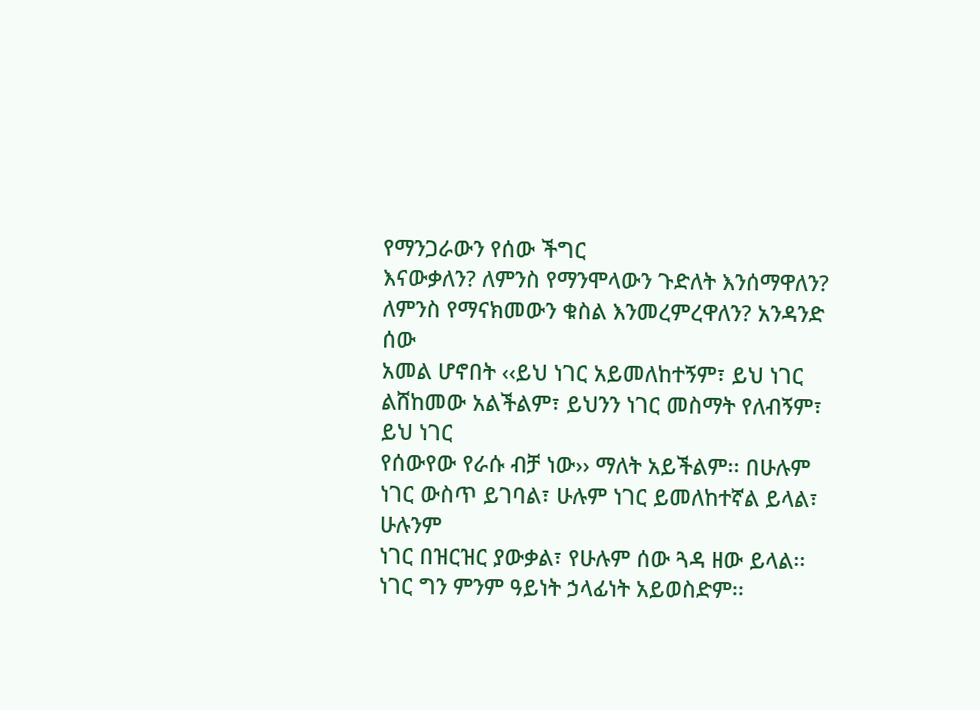የማንጋራውን የሰው ችግር
እናውቃለን? ለምንስ የማንሞላውን ጉድለት እንሰማዋለን? ለምንስ የማናክመውን ቁስል እንመረምረዋለን? አንዳንድ ሰው
አመል ሆኖበት ‹‹ይህ ነገር አይመለከተኝም፣ ይህ ነገር ልሸከመው አልችልም፣ ይህንን ነገር መስማት የለብኝም፣ ይህ ነገር
የሰውየው የራሱ ብቻ ነው›› ማለት አይችልም፡፡ በሁሉም ነገር ውስጥ ይገባል፣ ሁሉም ነገር ይመለከተኛል ይላል፣ ሁሉንም
ነገር በዝርዝር ያውቃል፣ የሁሉም ሰው ጓዳ ዘው ይላል፡፡ ነገር ግን ምንም ዓይነት ኃላፊነት አይወስድም፡፡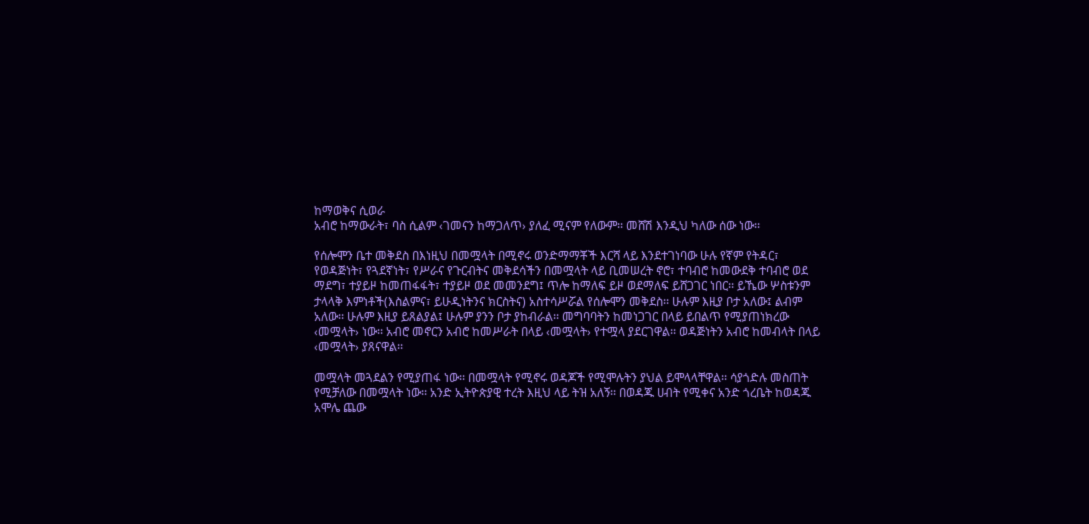ከማወቅና ሲወራ
አብሮ ከማውራት፣ ባስ ሲልም ‹ገመናን ከማጋለጥ› ያለፈ ሚናም የለውም፡፡ መሸሽ እንዲህ ካለው ሰው ነው፡፡

የሰሎሞን ቤተ መቅደስ በእነዚህ በመሟላት በሚኖሩ ወንድማማቾች እርሻ ላይ እንደተገነባው ሁሉ የኛም የትዳር፣
የወዳጅነት፣ የጓደኛነት፣ የሥራና የጉርብትና መቅደሳችን በመሟላት ላይ ቢመሠረት ኖሮ፣ ተባብሮ ከመውደቅ ተባብሮ ወደ
ማደግ፣ ተያይዞ ከመጠፋፋት፣ ተያይዞ ወደ መመንደግ፤ ጥሎ ከማለፍ ይዞ ወደማለፍ ይሸጋገር ነበር፡፡ ይኼው ሦስቱንም
ታላላቅ እምነቶች(እስልምና፣ ይሁዲነትንና ክርስትና) አስተሳሥሯል የሰሎሞን መቅደስ፡፡ ሁሉም እዚያ ቦታ አለው፤ ልብም
አለው፡፡ ሁሉም እዚያ ይጸልያል፤ ሁሉም ያንን ቦታ ያከብራል፡፡ መግባባትን ከመነጋገር በላይ ይበልጥ የሚያጠነክረው
‹መሟላት› ነው፡፡ አብሮ መኖርን አብሮ ከመሥራት በላይ ‹መሟላት› የተሟላ ያደርገዋል፡፡ ወዳጅነትን አብሮ ከመብላት በላይ
‹መሟላት› ያጸናዋል፡፡

መሟላት መጓደልን የሚያጠፋ ነው፡፡ በመሟላት የሚኖሩ ወዳጆች የሚሞሉትን ያህል ይሞላላቸዋል፡፡ ሳያጎድሉ መስጠት
የሚቻለው በመሟላት ነው፡፡ አንድ ኢትዮጵያዊ ተረት እዚህ ላይ ትዝ አለኝ፡፡ በወዳጁ ሀብት የሚቀና አንድ ጎረቤት ከወዳጁ
አሞሌ ጨው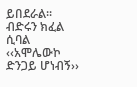ይበደራል፡፡ብድሩን ክፈል ሲባል ‹‹አሞሌውኮ ድንጋይ ሆነብኝ››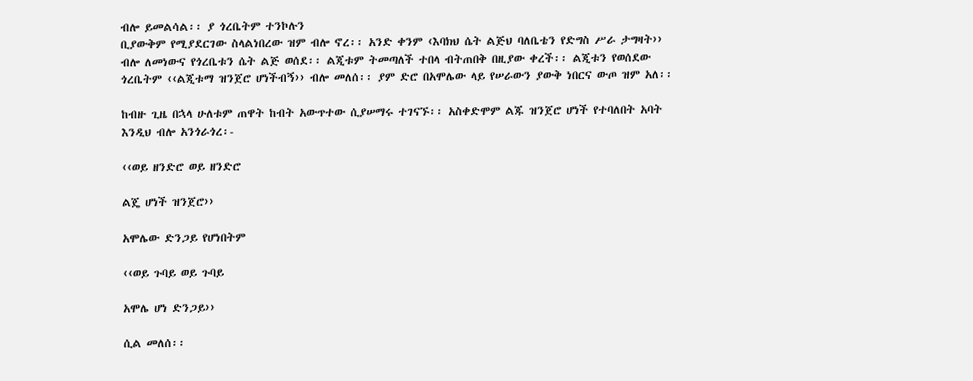ብሎ ይመልሳል፡፡ ያ ጎረቤትም ተንኮሉን
ቢያውቅም የሚያደርገው ስላልነበረው ዝም ብሎ ኖረ፡፡ አንድ ቀንም ‹እባክህ ሴት ልጅህ ባለቤቴን የድግስ ሥራ ታግዛት››
ብሎ ለመነውና የጎረቤቱን ሴት ልጅ ወሰደ፡፡ ልጂቱም ትመጣለች ተበላ ብትጠበቅ በዚያው ቀረች፡፡ ልጂቱን የወሰደው
ጎረቤትም ‹‹ልጂቱማ ዝንጀሮ ሆነችብኝ›› ብሎ መለሰ፡፡ ያም ድሮ በአሞሌው ላይ የሠራውን ያውቅ ነበርና ውጦ ዝም አለ፡፡

ከብዙ ጊዜ በኋላ ሁለቱም ጠዋት ከብት አውጥተው ሲያሠማሩ ተገናኙ፡፡ አስቀድሞም ልጁ ዝንጀሮ ሆነች የተባለበት አባት
እንዲህ ብሎ አንጎራጎረ፡-

‹‹ወይ ዘንድሮ ወይ ዘንድሮ

ልጄ ሆነች ዝንጀሮ››

አሞሌው ድንጋይ የሆነበትም

‹‹ወይ ጉባይ ወይ ጉባይ

አሞሌ ሆነ ድንጋይ››

ሲል መለሰ፡፡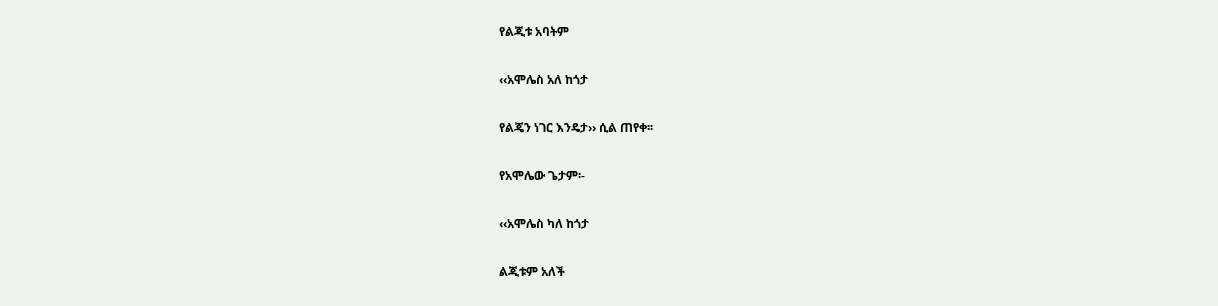የልጂቱ አባትም

‹‹አሞሌስ አለ ከጎታ

የልጄን ነገር እንዴታ›› ሲል ጠየቀ፡፡

የአሞሌው ጌታም፡-

‹‹አሞሌስ ካለ ከጎታ

ልጂቱም አለች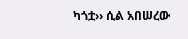ካጎቷ›› ሲል አበሠረው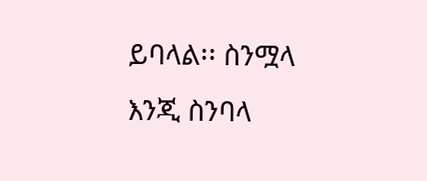ይባላል፡፡ ስንሟላ እንጂ ስንባላ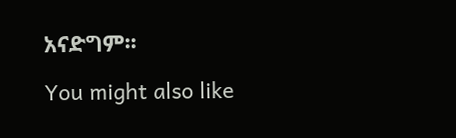አናድግም፡፡

You might also like